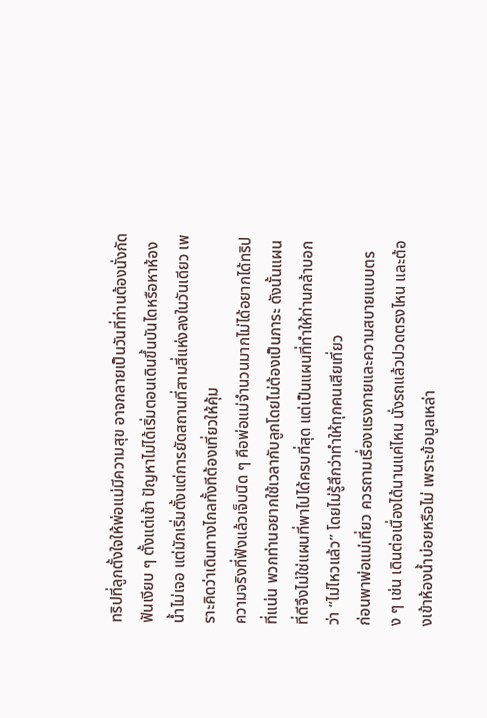ทริปที่ลูกตั้งใจให้พ่อแม่มีความสุข อาจกลายเป็นวันที่ท่านต้องนั่งกัดฟันเงียบ ๆ ตั้งแต่เช้า ปัญหาไม่ได้เริ่มตอนเดินขึ้นบันไดหรือหาห้องน้ำไม่เจอ แต่มักเริ่มตั้งแต่การยัดสถานที่สามสี่แห่งลงในวันเดียว เพราะคิดว่าเดินทางไกลทั้งทีต้องเที่ยวให้คุ้ม
ความจริงที่ฟังแล้วเจ็บนิด ๆ คือพ่อแม่จำนวนมากไม่ได้อยากได้ทริปที่แน่น พวกท่านอยากใช้เวลากับลูกโดยไม่ต้องเป็นภาระ ดังนั้นแผนที่ดีจึงไม่ใช่แผนที่พาไปได้ครบที่สุด แต่เป็นแผนที่ทำให้ท่านกล้าบอกว่า “ไม่ไหวแล้ว” โดยไม่รู้สึกว่าทำให้ทุกคนเสียเที่ยว
ก่อนพาพ่อแม่เที่ยว ควรถามเรื่องแรงกายและความสบายแบบตรง ๆ เช่น เดินต่อเนื่องได้นานแค่ไหน นั่งรถแล้วปวดตรงไหน และต้องเข้าห้องน้ำบ่อยหรือไม่ เพราะข้อมูลเหล่า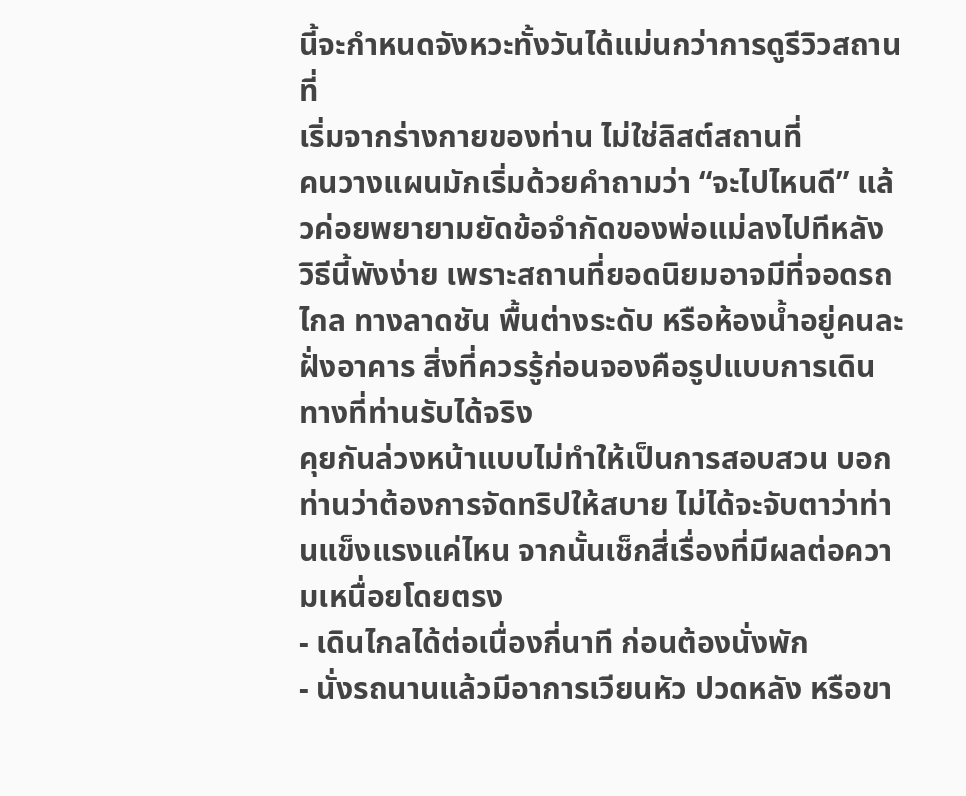นี้จะกำหนดจังหวะทั้งวันได้แม่นกว่าการดูรีวิวสถานที่
เริ่มจากร่างกายของท่าน ไม่ใช่ลิสต์สถานที่
คนวางแผนมักเริ่มด้วยคำถามว่า “จะไปไหนดี” แล้วค่อยพยายามยัดข้อจำกัดของพ่อแม่ลงไปทีหลัง วิธีนี้พังง่าย เพราะสถานที่ยอดนิยมอาจมีที่จอดรถไกล ทางลาดชัน พื้นต่างระดับ หรือห้องน้ำอยู่คนละฝั่งอาคาร สิ่งที่ควรรู้ก่อนจองคือรูปแบบการเดินทางที่ท่านรับได้จริง
คุยกันล่วงหน้าแบบไม่ทำให้เป็นการสอบสวน บอกท่านว่าต้องการจัดทริปให้สบาย ไม่ได้จะจับตาว่าท่านแข็งแรงแค่ไหน จากนั้นเช็กสี่เรื่องที่มีผลต่อความเหนื่อยโดยตรง
- เดินไกลได้ต่อเนื่องกี่นาที ก่อนต้องนั่งพัก
- นั่งรถนานแล้วมีอาการเวียนหัว ปวดหลัง หรือขา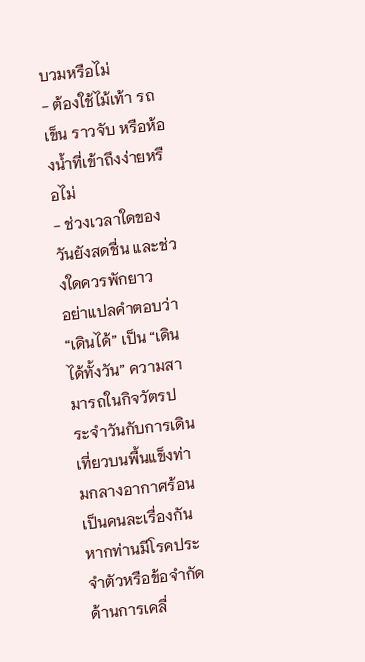บวมหรือไม่
- ต้องใช้ไม้เท้า รถเข็น ราวจับ หรือห้องน้ำที่เข้าถึงง่ายหรือไม่
- ช่วงเวลาใดของวันยังสดชื่น และช่วงใดควรพักยาว
อย่าแปลคำตอบว่า “เดินได้” เป็น “เดินได้ทั้งวัน” ความสามารถในกิจวัตรประจำวันกับการเดินเที่ยวบนพื้นแข็งท่ามกลางอากาศร้อนเป็นคนละเรื่องกัน หากท่านมีโรคประจำตัวหรือข้อจำกัดด้านการเคลื่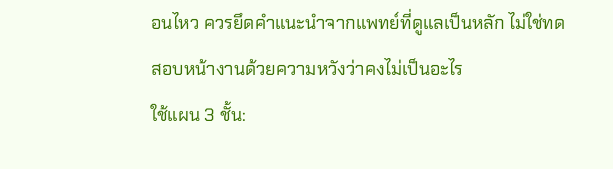อนไหว ควรยึดคำแนะนำจากแพทย์ที่ดูแลเป็นหลัก ไม่ใช่ทดสอบหน้างานด้วยความหวังว่าคงไม่เป็นอะไร
ใช้แผน 3 ชั้น: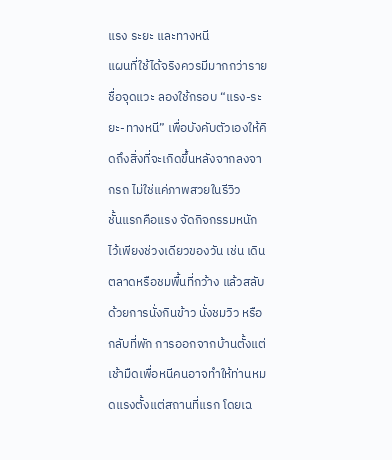แรง ระยะ และทางหนี
แผนที่ใช้ได้จริงควรมีมากกว่ารายชื่อจุดแวะ ลองใช้กรอบ “แรง-ระยะ-ทางหนี” เพื่อบังคับตัวเองให้คิดถึงสิ่งที่จะเกิดขึ้นหลังจากลงจากรถ ไม่ใช่แค่ภาพสวยในรีวิว
ชั้นแรกคือแรง จัดกิจกรรมหนักไว้เพียงช่วงเดียวของวัน เช่น เดินตลาดหรือชมพื้นที่กว้าง แล้วสลับด้วยการนั่งกินข้าว นั่งชมวิว หรือกลับที่พัก การออกจากบ้านตั้งแต่เช้ามืดเพื่อหนีคนอาจทำให้ท่านหมดแรงตั้งแต่สถานที่แรก โดยเฉ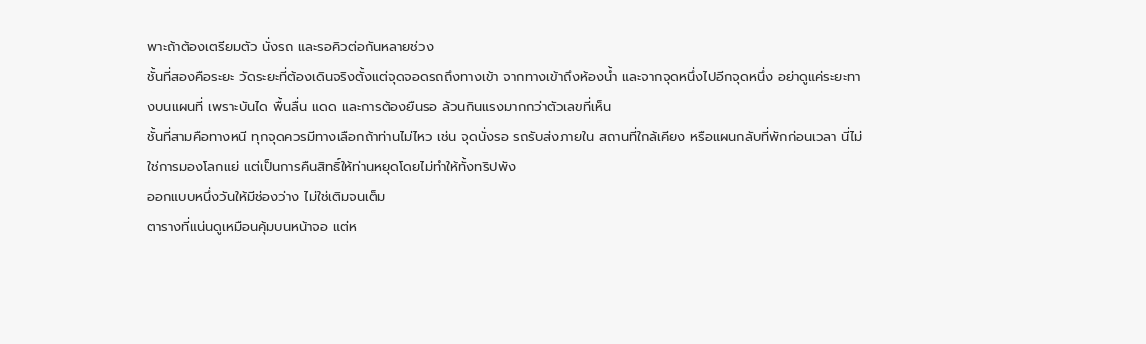พาะถ้าต้องเตรียมตัว นั่งรถ และรอคิวต่อกันหลายช่วง
ชั้นที่สองคือระยะ วัดระยะที่ต้องเดินจริงตั้งแต่จุดจอดรถถึงทางเข้า จากทางเข้าถึงห้องน้ำ และจากจุดหนึ่งไปอีกจุดหนึ่ง อย่าดูแค่ระยะทางบนแผนที่ เพราะบันได พื้นลื่น แดด และการต้องยืนรอ ล้วนกินแรงมากกว่าตัวเลขที่เห็น
ชั้นที่สามคือทางหนี ทุกจุดควรมีทางเลือกถ้าท่านไม่ไหว เช่น จุดนั่งรอ รถรับส่งภายใน สถานที่ใกล้เคียง หรือแผนกลับที่พักก่อนเวลา นี่ไม่ใช่การมองโลกแย่ แต่เป็นการคืนสิทธิ์ให้ท่านหยุดโดยไม่ทำให้ทั้งทริปพัง
ออกแบบหนึ่งวันให้มีช่องว่าง ไม่ใช่เติมจนเต็ม
ตารางที่แน่นดูเหมือนคุ้มบนหน้าจอ แต่ห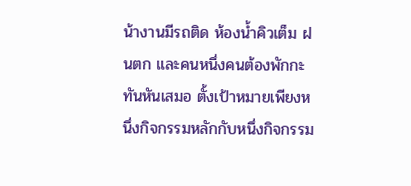น้างานมีรถติด ห้องน้ำคิวเต็ม ฝนตก และคนหนึ่งคนต้องพักกะทันหันเสมอ ตั้งเป้าหมายเพียงหนึ่งกิจกรรมหลักกับหนึ่งกิจกรรม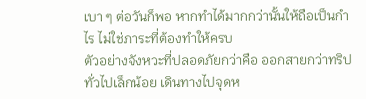เบา ๆ ต่อวันก็พอ หากทำได้มากกว่านั้นให้ถือเป็นกำไร ไม่ใช่ภาระที่ต้องทำให้ครบ
ตัวอย่างจังหวะที่ปลอดภัยกว่าคือ ออกสายกว่าทริปทั่วไปเล็กน้อย เดินทางไปจุดห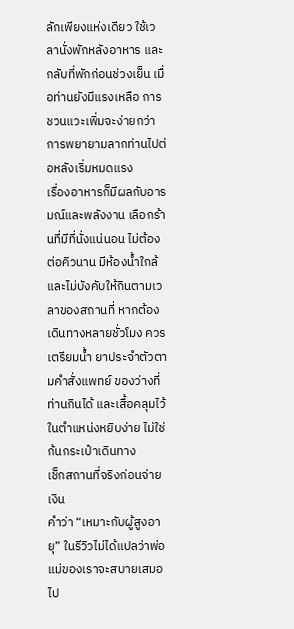ลักเพียงแห่งเดียว ใช้เวลานั่งพักหลังอาหาร และกลับที่พักก่อนช่วงเย็น เมื่อท่านยังมีแรงเหลือ การชวนแวะเพิ่มจะง่ายกว่าการพยายามลากท่านไปต่อหลังเริ่มหมดแรง
เรื่องอาหารก็มีผลกับอารมณ์และพลังงาน เลือกร้านที่มีที่นั่งแน่นอน ไม่ต้องต่อคิวนาน มีห้องน้ำใกล้ และไม่บังคับให้กินตามเวลาของสถานที่ หากต้องเดินทางหลายชั่วโมง ควรเตรียมน้ำ ยาประจำตัวตามคำสั่งแพทย์ ของว่างที่ท่านกินได้ และเสื้อคลุมไว้ในตำแหน่งหยิบง่าย ไม่ใช่ก้นกระเป๋าเดินทาง
เช็กสถานที่จริงก่อนจ่ายเงิน
คำว่า “เหมาะกับผู้สูงอายุ” ในรีวิวไม่ได้แปลว่าพ่อแม่ของเราจะสบายเสมอไป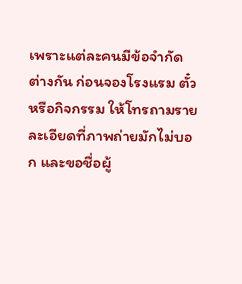เพราะแต่ละคนมีข้อจำกัดต่างกัน ก่อนจองโรงแรม ตั๋ว หรือกิจกรรม ให้โทรถามรายละเอียดที่ภาพถ่ายมักไม่บอก และขอชื่อผู้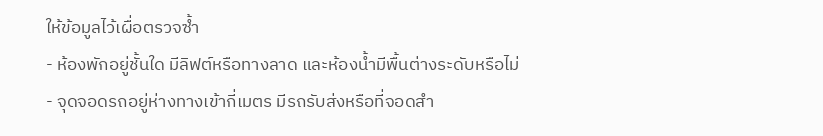ให้ข้อมูลไว้เผื่อตรวจซ้ำ
- ห้องพักอยู่ชั้นใด มีลิฟต์หรือทางลาด และห้องน้ำมีพื้นต่างระดับหรือไม่
- จุดจอดรถอยู่ห่างทางเข้ากี่เมตร มีรถรับส่งหรือที่จอดสำ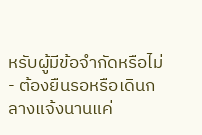หรับผู้มีข้อจำกัดหรือไม่
- ต้องยืนรอหรือเดินกลางแจ้งนานแค่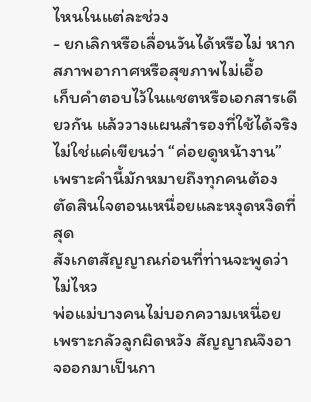ไหนในแต่ละช่วง
- ยกเลิกหรือเลื่อนวันได้หรือไม่ หากสภาพอากาศหรือสุขภาพไม่เอื้อ
เก็บคำตอบไว้ในแชตหรือเอกสารเดียวกัน แล้ววางแผนสำรองที่ใช้ได้จริง ไม่ใช่แค่เขียนว่า “ค่อยดูหน้างาน” เพราะคำนี้มักหมายถึงทุกคนต้องตัดสินใจตอนเหนื่อยและหงุดหงิดที่สุด
สังเกตสัญญาณก่อนที่ท่านจะพูดว่าไม่ไหว
พ่อแม่บางคนไม่บอกความเหนื่อย เพราะกลัวลูกผิดหวัง สัญญาณจึงอาจออกมาเป็นกา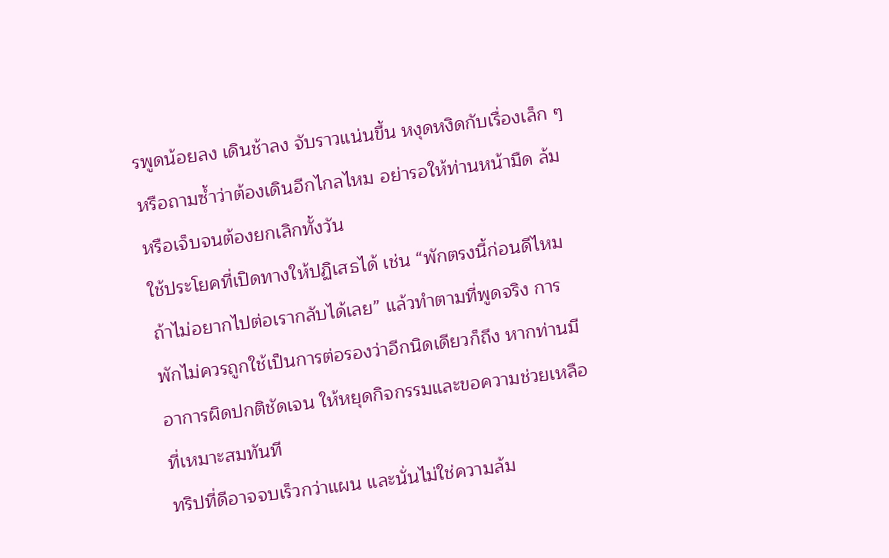รพูดน้อยลง เดินช้าลง จับราวแน่นขึ้น หงุดหงิดกับเรื่องเล็ก ๆ หรือถามซ้ำว่าต้องเดินอีกไกลไหม อย่ารอให้ท่านหน้ามืด ล้ม หรือเจ็บจนต้องยกเลิกทั้งวัน
ใช้ประโยคที่เปิดทางให้ปฏิเสธได้ เช่น “พักตรงนี้ก่อนดีไหม ถ้าไม่อยากไปต่อเรากลับได้เลย” แล้วทำตามที่พูดจริง การพักไม่ควรถูกใช้เป็นการต่อรองว่าอีกนิดเดียวก็ถึง หากท่านมีอาการผิดปกติชัดเจน ให้หยุดกิจกรรมและขอความช่วยเหลือที่เหมาะสมทันที
ทริปที่ดีอาจจบเร็วกว่าแผน และนั่นไม่ใช่ความล้ม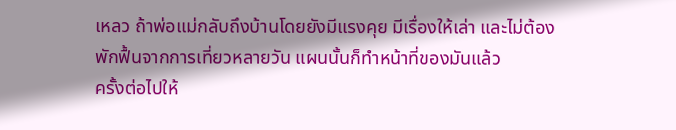เหลว ถ้าพ่อแม่กลับถึงบ้านโดยยังมีแรงคุย มีเรื่องให้เล่า และไม่ต้องพักฟื้นจากการเที่ยวหลายวัน แผนนั้นก็ทำหน้าที่ของมันแล้ว
ครั้งต่อไปให้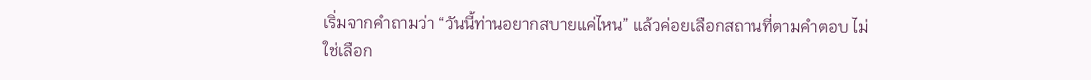เริ่มจากคำถามว่า “วันนี้ท่านอยากสบายแค่ไหน” แล้วค่อยเลือกสถานที่ตามคำตอบ ไม่ใช่เลือก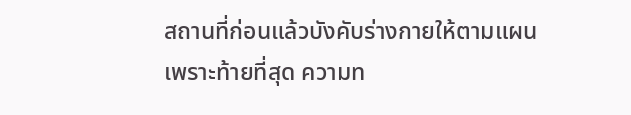สถานที่ก่อนแล้วบังคับร่างกายให้ตามแผน เพราะท้ายที่สุด ความท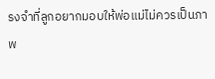รงจำที่ลูกอยากมอบให้พ่อแม่ไม่ควรเป็นภาพ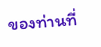ของท่านที่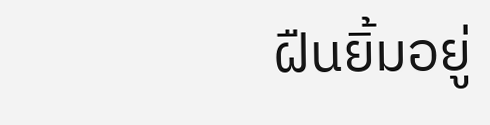ฝืนยิ้มอยู่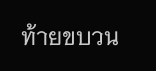ท้ายขบวน